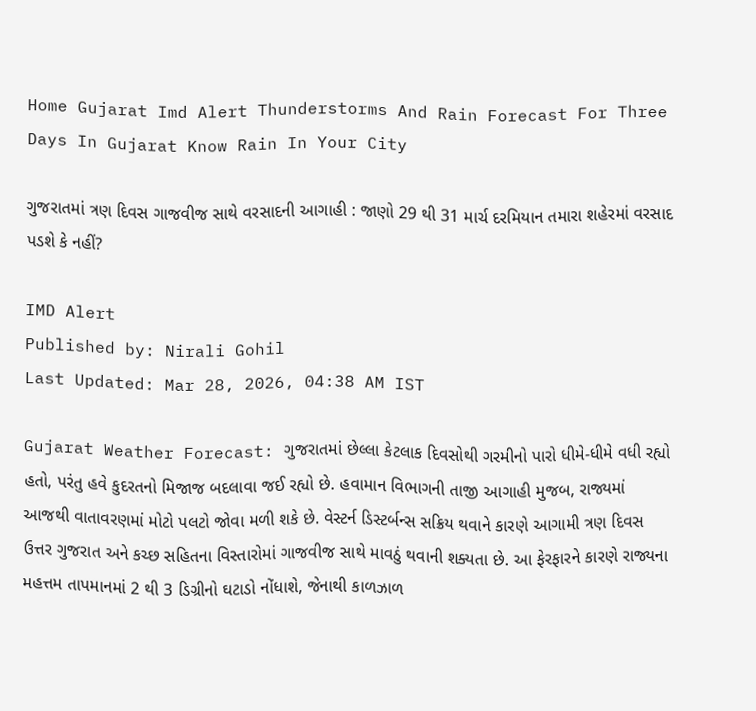Home Gujarat Imd Alert Thunderstorms And Rain Forecast For Three Days In Gujarat Know Rain In Your City

ગુજરાતમાં ત્રણ દિવસ ગાજવીજ સાથે વરસાદની આગાહી : જાણો 29 થી 31 માર્ચ દરમિયાન તમારા શહેરમાં વરસાદ પડશે કે નહીં?

IMD Alert
Published by: Nirali Gohil
Last Updated: Mar 28, 2026, 04:38 AM IST

Gujarat Weather Forecast: ગુજરાતમાં છેલ્લા કેટલાક દિવસોથી ગરમીનો પારો ધીમે-ધીમે વધી રહ્યો હતો, પરંતુ હવે કુદરતનો મિજાજ બદલાવા જઈ રહ્યો છે. હવામાન વિભાગની તાજી આગાહી મુજબ, રાજ્યમાં આજથી વાતાવરણમાં મોટો પલટો જોવા મળી શકે છે. વેસ્ટર્ન ડિસ્ટર્બન્સ સક્રિય થવાને કારણે આગામી ત્રણ દિવસ ઉત્તર ગુજરાત અને કચ્છ સહિતના વિસ્તારોમાં ગાજવીજ સાથે માવઠું થવાની શક્યતા છે. આ ફેરફારને કારણે રાજ્યના મહત્તમ તાપમાનમાં 2 થી 3 ડિગ્રીનો ઘટાડો નોંધાશે, જેનાથી કાળઝાળ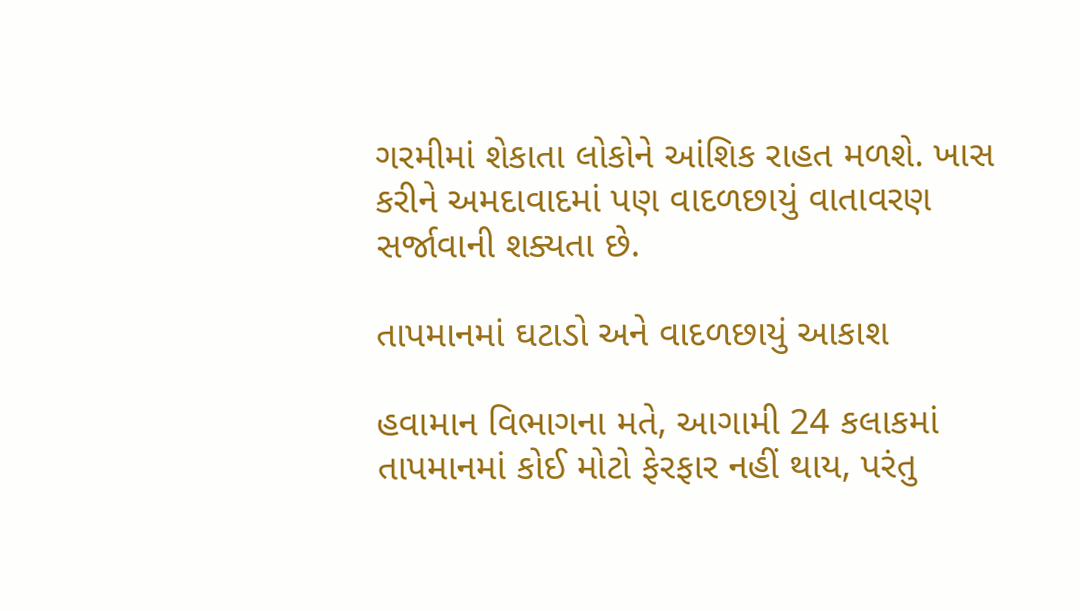ગરમીમાં શેકાતા લોકોને આંશિક રાહત મળશે. ખાસ કરીને અમદાવાદમાં પણ વાદળછાયું વાતાવરણ સર્જાવાની શક્યતા છે.

તાપમાનમાં ઘટાડો અને વાદળછાયું આકાશ

હવામાન વિભાગના મતે, આગામી 24 કલાકમાં તાપમાનમાં કોઈ મોટો ફેરફાર નહીં થાય, પરંતુ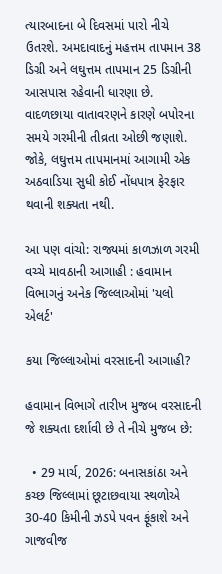ત્યારબાદના બે દિવસમાં પારો નીચે ઉતરશે. અમદાવાદનું મહત્તમ તાપમાન 38 ડિગ્રી અને લઘુત્તમ તાપમાન 25 ડિગ્રીની આસપાસ રહેવાની ધારણા છે. વાદળછાયા વાતાવરણને કારણે બપોરના સમયે ગરમીની તીવ્રતા ઓછી જણાશે. જોકે, લઘુત્તમ તાપમાનમાં આગામી એક અઠવાડિયા સુધી કોઈ નોંધપાત્ર ફેરફાર થવાની શક્યતા નથી.

આ પણ વાંચો: રાજ્યમાં કાળઝાળ ગરમી વચ્ચે માવઠાની આગાહી : હવામાન વિભાગનું અનેક જિલ્લાઓમાં 'યલો એલર્ટ'

કયા જિલ્લાઓમાં વરસાદની આગાહી?

હવામાન વિભાગે તારીખ મુજબ વરસાદની જે શક્યતા દર્શાવી છે તે નીચે મુજબ છે:

  • 29 માર્ચ, 2026: બનાસકાંઠા અને કચ્છ જિલ્લામાં છૂટાછવાયા સ્થળોએ 30-40 કિમીની ઝડપે પવન ફૂંકાશે અને ગાજવીજ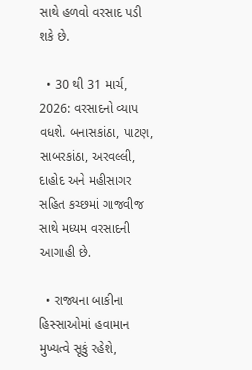સાથે હળવો વરસાદ પડી શકે છે.

  • 30 થી 31 માર્ચ, 2026: વરસાદનો વ્યાપ વધશે. બનાસકાંઠા, પાટણ, સાબરકાંઠા, અરવલ્લી, દાહોદ અને મહીસાગર સહિત કચ્છમાં ગાજવીજ સાથે મધ્યમ વરસાદની આગાહી છે.

  • રાજ્યના બાકીના હિસ્સાઓમાં હવામાન મુખ્યત્વે સૂકું રહેશે,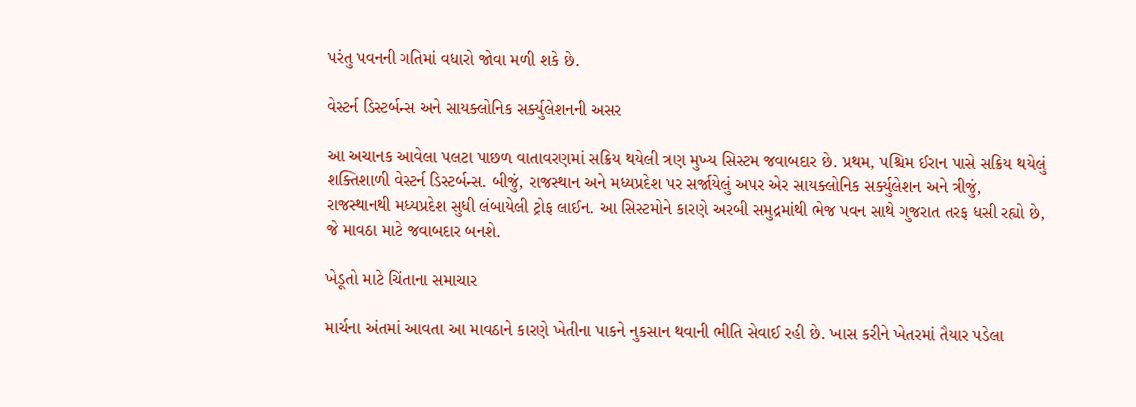પરંતુ પવનની ગતિમાં વધારો જોવા મળી શકે છે.

વેસ્ટર્ન ડિસ્ટર્બન્સ અને સાયક્લોનિક સર્ક્યુલેશનની અસર

આ અચાનક આવેલા પલટા પાછળ વાતાવરણમાં સક્રિય થયેલી ત્રણ મુખ્ય સિસ્ટમ જવાબદાર છે. પ્રથમ, પશ્ચિમ ઈરાન પાસે સક્રિય થયેલું શક્તિશાળી વેસ્ટર્ન ડિસ્ટર્બન્સ. બીજું, રાજસ્થાન અને મધ્યપ્રદેશ પર સર્જાયેલું અપર એર સાયક્લોનિક સર્ક્યુલેશન અને ત્રીજું, રાજસ્થાનથી મધ્યપ્રદેશ સુધી લંબાયેલી ટ્રોફ લાઈન. આ સિસ્ટમોને કારણે અરબી સમુદ્રમાંથી ભેજ પવન સાથે ગુજરાત તરફ ધસી રહ્યો છે, જે માવઠા માટે જવાબદાર બનશે.

ખેડૂતો માટે ચિંતાના સમાચાર

માર્ચના અંતમાં આવતા આ માવઠાને કારણે ખેતીના પાકને નુકસાન થવાની ભીતિ સેવાઈ રહી છે. ખાસ કરીને ખેતરમાં તૈયાર પડેલા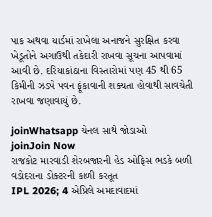પાક અથવા યાર્ડમાં રાખેલા અનાજને સુરક્ષિત કરવા ખેડૂતોને અગાઉથી તકેદારી રાખવા સૂચના આપવામાં આવી છે. દરિયાકાંઠાના વિસ્તારોમાં પણ 45 થી 65 કિમીની ઝડપે પવન ફૂંકાવાની શક્યતા હોવાથી સાવચેતી રાખવા જણાવાયું છે.

joinWhatsapp ચેનલ સાથે જોડાઓ
joinJoin Now
રાજકોટ મારવાડી શેરબજારની હેડ ઓફિસ ભડકે બળી
વડોદરાના ડોક્ટરની કાળી કરતૂત
IPL 2026; 4 એપ્રિલે અમદાવાદમાં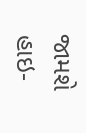જામશે હાઇ-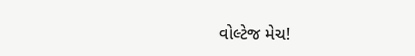વોલ્ટેજ મેચ!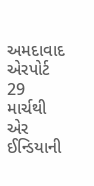અમદાવાદ એરપોર્ટ 29 માર્ચથી એર ઈન્ડિયાની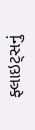ફ્લાઇટ્સનું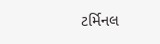ટર્મિનલ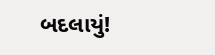બદલાયું!